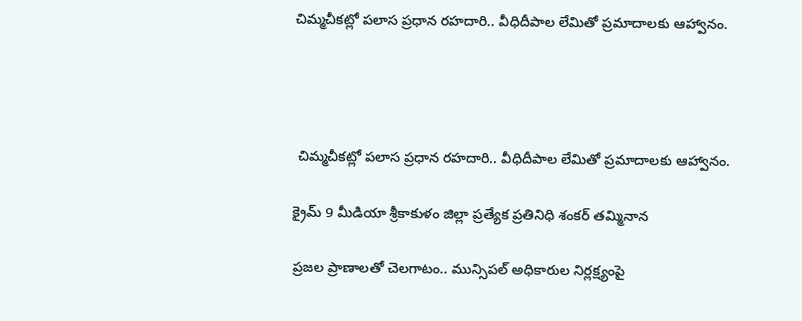చిమ్మచీకట్లో పలాస ప్రధాన రహదారి.. వీధిదీపాల లేమితో ప్రమాదాలకు ఆహ్వానం.




 చిమ్మచీకట్లో పలాస ప్రధాన రహదారి.. వీధిదీపాల లేమితో ప్రమాదాలకు ఆహ్వానం.

క్రైమ్ 9 మీడియా శ్రీకాకుళం జిల్లా ప్రత్యేక ప్రతినిధి శంకర్ తమ్మినాన

ప్రజల ప్రాణాలతో చెలగాటం.. మున్సిపల్ అధికారుల నిర్లక్ష్యంపై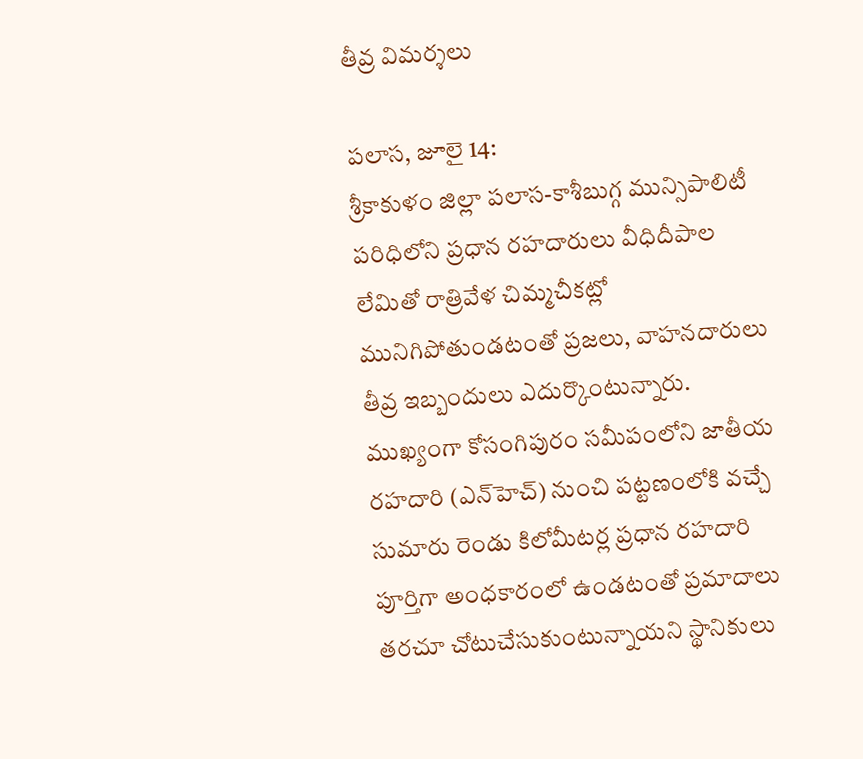తీవ్ర విమర్శలు

పలాస, జూలై 14:
శ్రీకాకుళం జిల్లా పలాస-కాశీబుగ్గ మున్సిపాలిటీ పరిధిలోని ప్రధాన రహదారులు వీధిదీపాల లేమితో రాత్రివేళ చిమ్మచీకట్లో మునిగిపోతుండటంతో ప్రజలు, వాహనదారులు తీవ్ర ఇబ్బందులు ఎదుర్కొంటున్నారు. ముఖ్యంగా కోసంగిపురం సమీపంలోని జాతీయ రహదారి (ఎన్‌హెచ్) నుంచి పట్టణంలోకి వచ్చే సుమారు రెండు కిలోమీటర్ల ప్రధాన రహదారి పూర్తిగా అంధకారంలో ఉండటంతో ప్రమాదాలు తరచూ చోటుచేసుకుంటున్నాయని స్థానికులు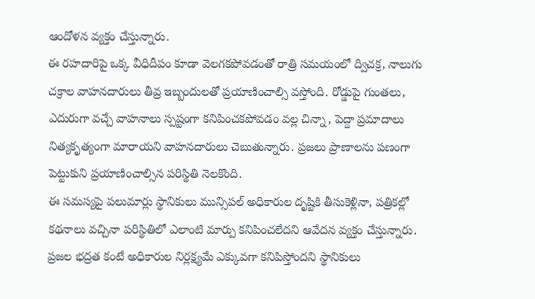ఆందోళన వ్యక్తం చేస్తున్నారు.
ఈ రహదారిపై ఒక్క వీధిదీపం కూడా వెలగకపోవడంతో రాత్రి సమయంలో ద్విచక్ర, నాలుగు చక్రాల వాహనదారులు తీవ్ర ఇబ్బందులతో ప్రయాణించాల్సి వస్తోంది. రోడ్డుపై గుంతలు, ఎదురుగా వచ్చే వాహనాలు స్పష్టంగా కనిపించకపోవడం వల్ల చిన్నా, పెద్దా ప్రమాదాలు నిత్యకృత్యంగా మారాయని వాహనదారులు చెబుతున్నారు. ప్రజలు ప్రాణాలను పణంగా పెట్టుకుని ప్రయాణించాల్సిన పరిస్థితి నెలకొంది.
ఈ సమస్యపై పలుమార్లు స్థానికులు మున్సిపల్ అధికారుల దృష్టికి తీసుకెళ్లినా, పత్రికల్లో కథనాలు వచ్చినా పరిస్థితిలో ఎలాంటి మార్పు కనిపించలేదని ఆవేదన వ్యక్తం చేస్తున్నారు. ప్రజల భద్రత కంటే అధికారుల నిర్లక్ష్యమే ఎక్కువగా కనిపిస్తోందని స్థానికులు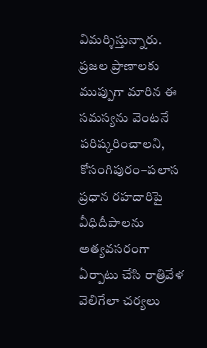విమర్శిస్తున్నారు.
ప్రజల ప్రాణాలకు ముప్పుగా మారిన ఈ సమస్యను వెంటనే పరిష్కరించాలని, కోసంగిపురం–పలాస ప్రధాన రహదారిపై వీధిదీపాలను అత్యవసరంగా ఏర్పాటు చేసి రాత్రివేళ వెలిగేలా చర్యలు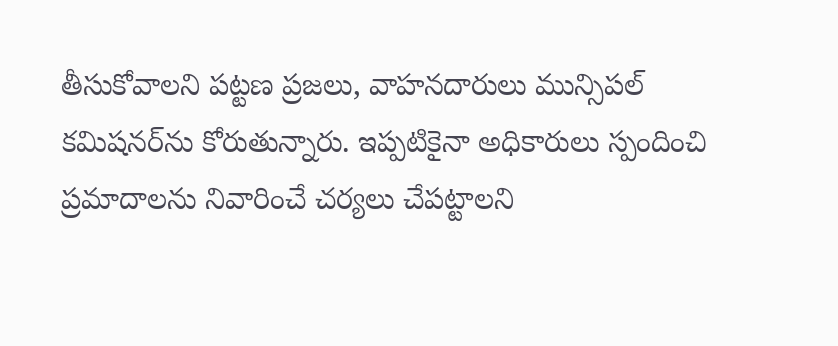తీసుకోవాలని పట్టణ ప్రజలు, వాహనదారులు మున్సిపల్ కమిషనర్‌ను కోరుతున్నారు. ఇప్పటికైనా అధికారులు స్పందించి ప్రమాదాలను నివారించే చర్యలు చేపట్టాలని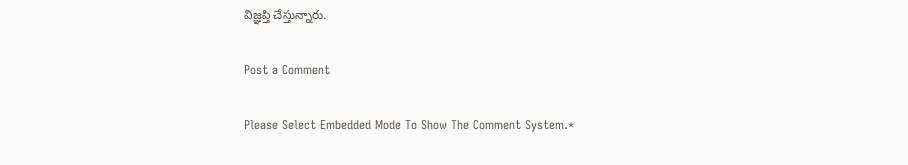విజ్ఞప్తి చేస్తున్నారు.

Post a Comment

Please Select Embedded Mode To Show The Comment System.*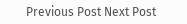Previous Post Next Post